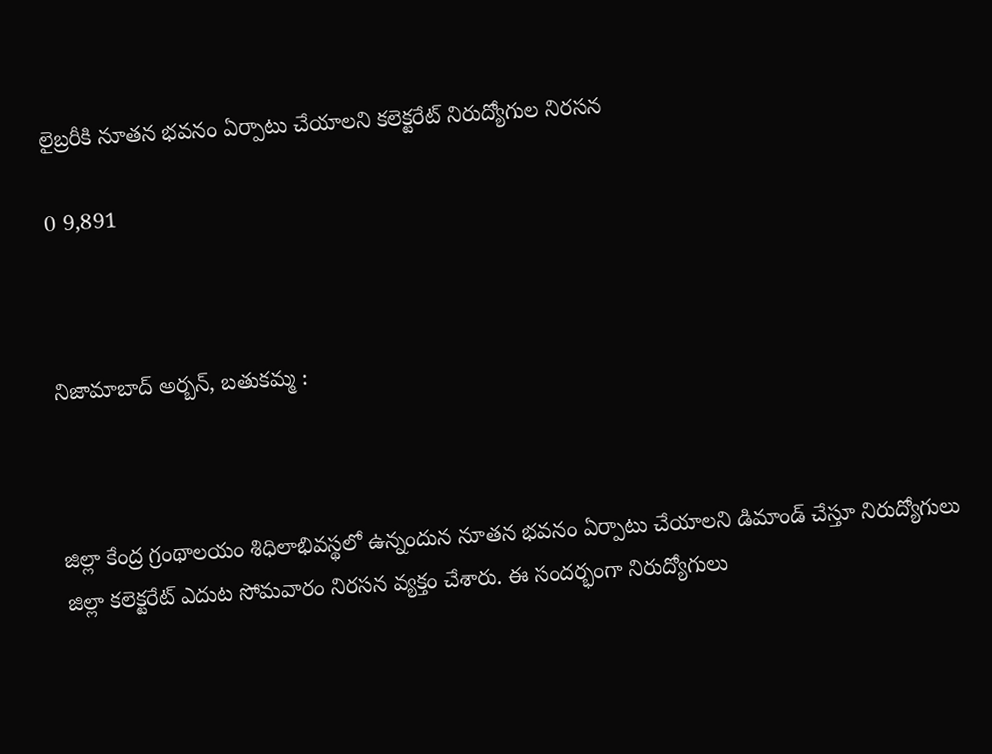లైబ్రరీకి నూతన భవనం ఏర్పాటు చేయాలని కలెక్టరేట్ నిరుద్యోగుల నిరసన

0 9,891



నిజామాబాద్ అర్బన్, బతుకమ్మ :



జిల్లా కేంద్ర గ్రంథాలయం శిధిలాభివస్థలో ఉన్నందున నూతన భవనం ఏర్పాటు చేయాలని డిమాండ్ చేస్తూ నిరుద్యోగులు జిల్లా కలెక్టరేట్ ఎదుట సోమవారం నిరసన వ్యక్తం చేశారు. ఈ సందర్భంగా నిరుద్యోగులు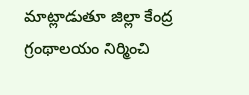మాట్లాడుతూ జిల్లా కేంద్ర గ్రంథాలయం నిర్మించి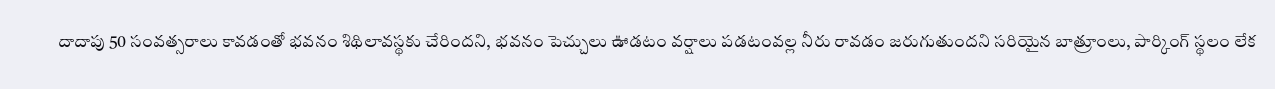దాదాపు 50 సంవత్సరాలు కావడంతో భవనం శిథిలావస్థకు చేరిందని, భవనం పెచ్చులు ఊడటం వర్షాలు పడటంవల్ల నీరు రావడం జరుగుతుందని సరియైన బాత్రూంలు, పార్కింగ్ స్థలం లేక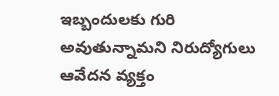ఇబ్బందులకు గురి అవుతున్నామని నిరుద్యోగులు ఆవేదన వ్యక్తం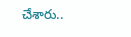చేశారు..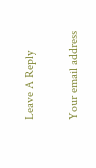Leave A Reply

Your email address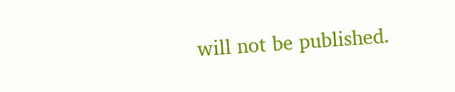will not be published.